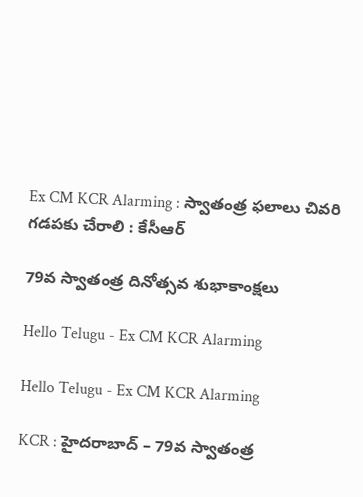Ex CM KCR Alarming : స్వాతంత్ర ఫ‌లాలు చివ‌రి గ‌డ‌ప‌కు చేరాలి : కేసీఆర్

79వ స్వాతంత్ర దినోత్స‌వ శుభాకాంక్ష‌లు

Hello Telugu - Ex CM KCR Alarming

Hello Telugu - Ex CM KCR Alarming

KCR : హైద‌రాబాద్ – 79వ స్వాతంత్ర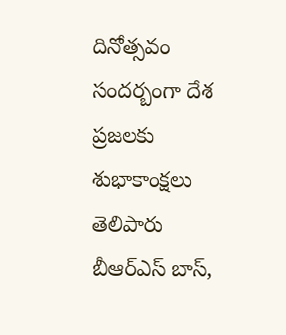దినోత్స‌వం సంద‌ర్బంగా దేశ ప్ర‌జ‌ల‌కు శుభాకాంక్ష‌లు తెలిపారు బీఆర్ఎస్ బాస్,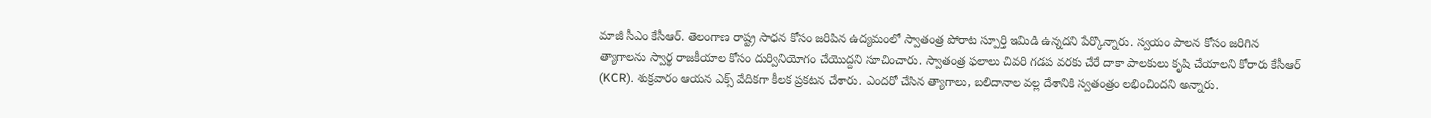మాజీ సీఎం కేసీఆర్. తెలంగాణ రాష్ట్ర సాధ‌న కోసం జ‌రిపిన ఉద్య‌మంలో స్వాతంత్ర పోరాట స్పూర్తి ఇమిడి ఉన్న‌ద‌ని పేర్కొన్నారు. స్వ‌యం పాల‌న కోసం జ‌రిగిన త్యాగాల‌ను స్వార్థ రాజ‌కీయాల కోసం దుర్వినియోగం చేయొద్ద‌ని సూచించారు. స్వాతంత్ర ఫ‌లాలు చివ‌రి గ‌డ‌ప వ‌ర‌కు చేరే దాకా పాల‌కులు కృషి చేయాల‌ని కోరారు కేసీఆర్ (KCR). శుక్ర‌వారం ఆయ‌న ఎక్స్ వేదిక‌గా కీల‌క ప్ర‌క‌ట‌న చేశారు. ఎంద‌రో చేసిన త్యాగాలు, బ‌లిదానాల వ‌ల్ల దేశానికి స్వ‌తంత్రం ల‌భించింద‌ని అన్నారు.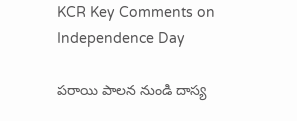KCR Key Comments on Independence Day

పరాయి పాలన నుండి దాస్య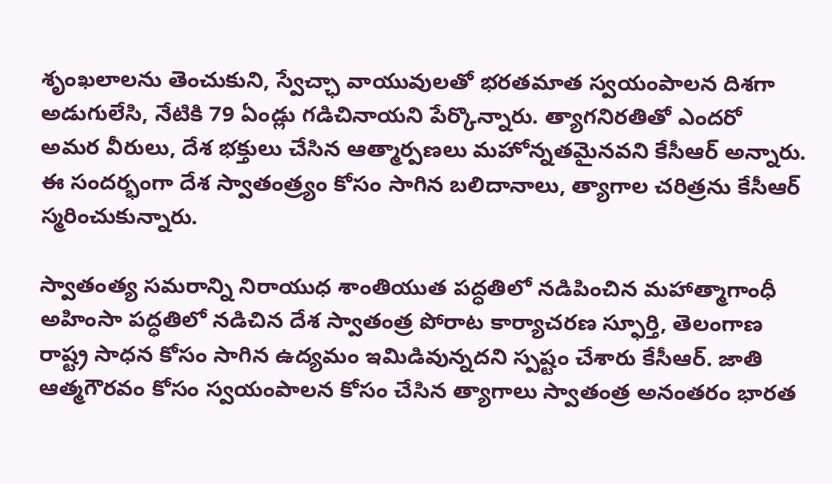శృంఖలాలను తెంచుకుని, స్వేచ్ఛా వాయువులతో భరతమాత స్వయంపాలన దిశగా అడుగులేసి, నేటికి 79 ఏండ్లు గడిచినాయని పేర్కొన్నారు. త్యాగనిరతితో ఎందరో అమర వీరులు, దేశ భక్తులు చేసిన ఆత్మార్పణలు మహోన్నతమైనవని కేసీఆర్ అన్నారు. ఈ సందర్భంగా దేశ స్వాతంత్ర్యం కోసం సాగిన బలిదానాలు, త్యాగాల చరిత్రను కేసీఆర్ స్మరించుకున్నారు.

స్వాతంత్య సమరాన్ని నిరాయుధ శాంతియుత పద్ధతిలో నడిపించిన మహాత్మాగాంధీ అహింసా పద్ధతిలో నడిచిన దేశ స్వాతంత్ర‌ పోరాట కార్యాచరణ స్ఫూర్తి, తెలంగాణ రాష్ట్ర సాధన కోసం సాగిన ఉద్యమం ఇమిడివున్నదని స్ప‌ష్టం చేశారు కేసీఆర్. జాతి ఆత్మగౌరవం కోసం స్వయంపాలన కోసం చేసిన త్యాగాలు స్వాతంత్ర అనంత‌రం భారత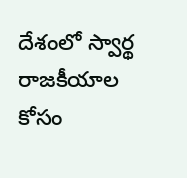దేశంలో స్వార్థ రాజకీయాల కోసం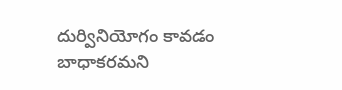దుర్వినియోగం కావడం బాధాకరమని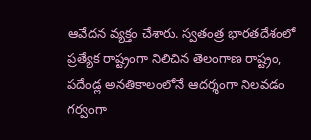ఆవేద‌న వ్య‌క్తం చేశారు. స్వతంత్ర భారతదేశంలో ప్రత్యేక రాష్ట్రంగా నిలిచిన తెలంగాణ రాష్ట్రం, పదేండ్ల అనతికాలంలోనే ఆదర్శంగా నిలవడం గర్వంగా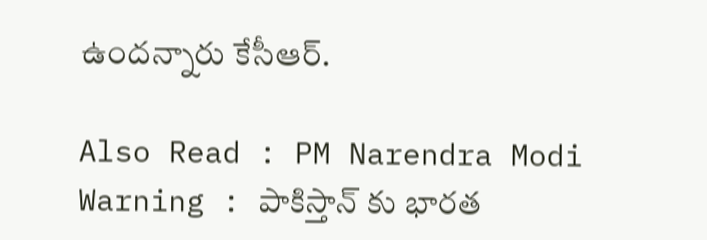ఉందన్నారు కేసీఆర్.

Also Read : PM Narendra Modi Warning : పాకిస్తాన్ కు భారత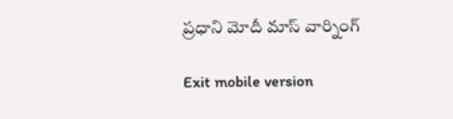ప్రధాని మోదీ మాస్ వార్నింగ్

Exit mobile version